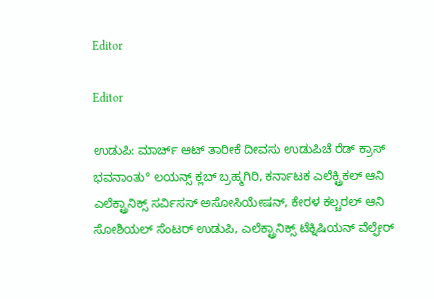Editor

Editor

ಉಡುಪಿ: ಮಾರ್ಚ್ ಆಟ್ ತಾರೀಕೆ ದೀವಸು ಉಡುಪಿಚೆ ರೆಡ್ ಕ್ರಾಸ್ ಭವನಾಂತು° ಲಯನ್ಸ್ ಕ್ಲಬ್ ಬ್ರಹ್ಮಗಿರಿ, ಕರ್ನಾಟಕ ಎಲೆಕ್ಟ್ರಿಕಲ್ ಆನಿ ಎಲೆಕ್ಟ್ರಾನಿಕ್ಸ್ ಸರ್ವಿಸಸ್ ಅಸೋಸಿಯೇಷನ್, ಕೇರಳ ಕಲ್ಚರಲ್ ಆನಿ ಸೋಶಿಯಲ್ ಸೆಂಟರ್ ಉಡುಪಿ, ಎಲೆಕ್ಟ್ರಾನಿಕ್ಸ್ ಟೆಕ್ನಿಷಿಯನ್ ವೆಲ್ಫೇರ್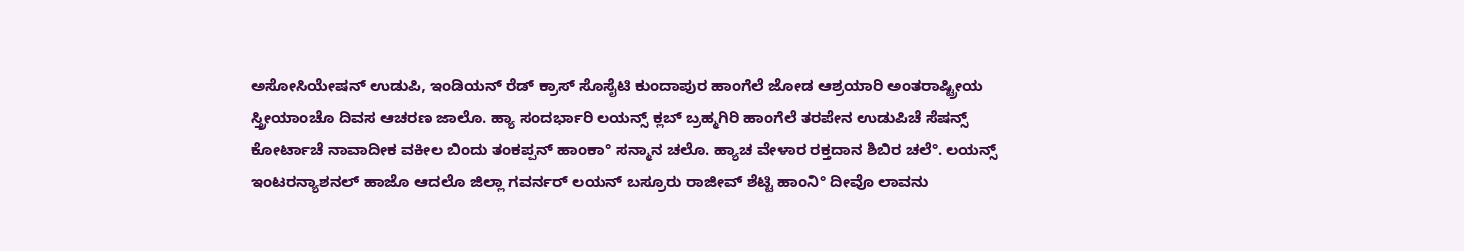ಅಸೋಸಿಯೇಷನ್ ಉಡುಪಿ, ಇಂಡಿಯನ್ ರೆಡ್ ಕ್ರಾಸ್ ಸೊಸೈಟಿ ಕುಂದಾಪುರ ಹಾಂಗೆಲೆ ಜೋಡ ಆಶ್ರಯಾರಿ ಅಂತರಾಷ್ಟ್ರೀಯ ಸ್ತ್ರೀಯಾಂಚೊ ದಿವಸ ಆಚರಣ ಜಾಲೊ. ಹ್ಯಾ ಸಂದರ್ಭಾರಿ ಲಯನ್ಸ್ ಕ್ಲಬ್ ಬ್ರಹ್ಮಗಿರಿ ಹಾಂಗೆಲೆ ತರಪೇನ ಉಡುಪಿಚೆ ಸೆಷನ್ಸ್ ಕೋರ್ಟಾಚೆ ನಾವಾದೀಕ ವಕೀಲ ಬಿಂದು ತಂಕಪ್ಪನ್ ಹಾಂಕಾ° ಸನ್ಮಾನ ಚಲೊ. ಹ್ಯಾಚ ವೇಳಾರ ರಕ್ತದಾನ ಶಿಬಿರ ಚಲೆ°. ಲಯನ್ಸ್ ಇಂಟರನ್ಯಾಶನಲ್ ಹಾಜೊ ಆದಲೊ ಜಿಲ್ಲಾ ಗವರ್ನರ್ ಲಯನ್ ಬಸ್ರೂರು ರಾಜೀವ್ ಶೆಟ್ಟಿ ಹಾಂನಿ° ದೀವೊ ಲಾವನು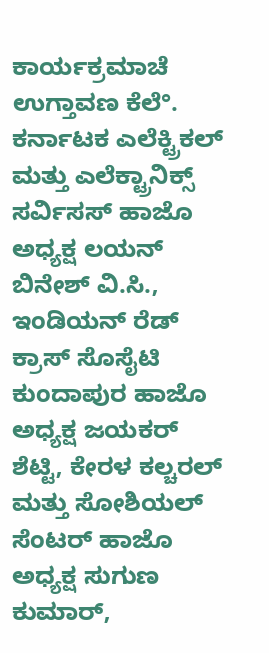ಕಾರ್ಯಕ್ರಮಾಚೆ ಉಗ್ತಾವಣ ಕೆಲೆ°. ಕರ್ನಾಟಕ ಎಲೆಕ್ಟ್ರಿಕಲ್ ಮತ್ತು ಎಲೆಕ್ಟ್ರಾನಿಕ್ಸ್ ಸರ್ವಿಸಸ್ ಹಾಜೊ ಅಧ್ಯಕ್ಷ ಲಯನ್ ಬಿನೇಶ್ ವಿ.ಸಿ., ಇಂಡಿಯನ್ ರೆಡ್ ಕ್ರಾಸ್ ಸೊಸೈಟಿ ಕುಂದಾಪುರ ಹಾಜೊ ಅಧ್ಯಕ್ಷ ಜಯಕರ್ ಶೆಟ್ಟಿ, ಕೇರಳ ಕಲ್ಚರಲ್ ಮತ್ತು ಸೋಶಿಯಲ್ ಸೆಂಟರ್ ಹಾಜೊ ಅಧ್ಯಕ್ಷ ಸುಗುಣ ಕುಮಾರ್,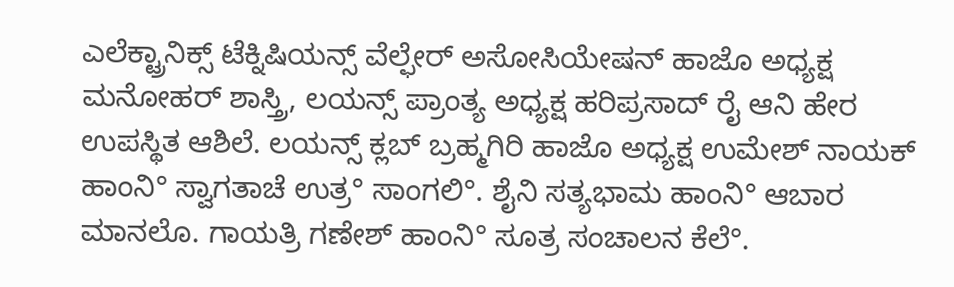ಎಲೆಕ್ಟ್ರಾನಿಕ್ಸ್ ಟೆಕ್ನಿಷಿಯನ್ಸ್ ವೆಲ್ಫೇರ್ ಅಸೋಸಿಯೇಷನ್ ಹಾಜೊ ಅಧ್ಯಕ್ಷ ಮನೋಹರ್ ಶಾಸ್ತ್ರಿ, ಲಯನ್ಸ್ ಪ್ರಾಂತ್ಯ ಅಧ್ಯಕ್ಷ ಹರಿಪ್ರಸಾದ್ ರೈ ಆನಿ ಹೇರ ಉಪಸ್ಥಿತ ಆಶಿಲೆ. ಲಯನ್ಸ್ ಕ್ಲಬ್ ಬ್ರಹ್ಮಗಿರಿ ಹಾಜೊ ಅಧ್ಯಕ್ಷ ಉಮೇಶ್ ನಾಯಕ್ ಹಾಂನಿ° ಸ್ವಾಗತಾಚೆ ಉತ್ರ° ಸಾಂಗಲಿ°. ಶೈನಿ ಸತ್ಯಭಾಮ ಹಾಂನಿ° ಆಬಾರ ಮಾನಲೊ. ಗಾಯತ್ರಿ ಗಣೇಶ್ ಹಾಂನಿ° ಸೂತ್ರ ಸಂಚಾಲನ ಕೆಲೆ°.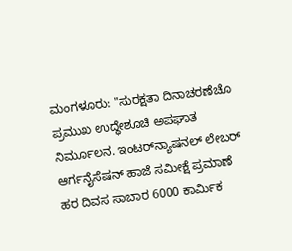ಮಂಗಳೂರು: "ಸುರಕ್ಷತಾ ದಿನಾಚರಣೆಚೊ ಪ್ರಮುಖ ಉದ್ಧೇಶೂಚಿ ಅಪಘಾತ ನಿರ್ಮೂಲನ. ಇಂಟರ್‌ನ್ಯಾಷನಲ್ ಲೇಬರ್ ಆರ್ಗನೈಸೆಷನ್ ಹಾಜೆ ಸಮೀಕ್ಷೆ ಪ್ರಮಾಣೆ ಹರ ದಿವಸ ಸಾಬಾರ 6000 ಕಾರ್ಮಿಕ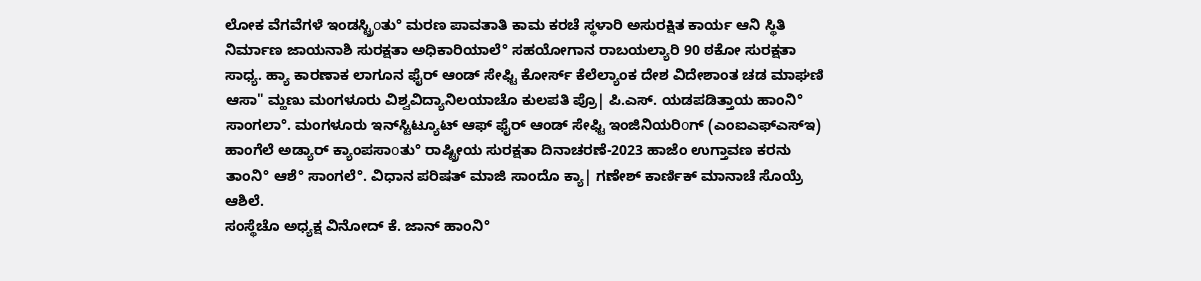ಲೋಕ ವೆಗವೆಗಳೆ ಇಂಡಸ್ಟ್ರಿοತು° ಮರಣ ಪಾವತಾತಿ ಕಾಮ ಕರಚೆ ಸ್ಥಳಾರಿ ಅಸುರಕ್ಷಿತ ಕಾರ್ಯ ಆನಿ ಸ್ಥಿತಿ ನಿರ್ಮಾಣ ಜಾಯನಾಶಿ ಸುರಕ್ಷತಾ ಅಧಿಕಾರಿಯಾಲೆ° ಸಹಯೋಗಾನ ರಾಬಯಲ್ಯಾರಿ 90 ಠಕೋ ಸುರಕ್ಷತಾ ಸಾಧ್ಯ. ಹ್ಯಾ ಕಾರಣಾಕ ಲಾಗೂನ ಫೈರ್ ಆಂಡ್ ಸೇಫ್ಟಿ ಕೋರ್ಸ್ ಕೆಲೆಲ್ಯಾಂಕ ದೇಶ ವಿದೇಶಾಂತ ಚಡ ಮಾಘಣಿ ಆಸಾ" ಮ್ಹಣು ಮಂಗಳೂರು ವಿಶ್ವವಿದ್ಯಾನಿಲಯಾಚೊ ಕುಲಪತಿ ಪ್ರೊ| ಪಿ.ಎಸ್. ಯಡಪಡಿತ್ತಾಯ ಹಾಂನಿ° ಸಾಂಗಲಾ°. ಮಂಗಳೂರು ಇನ್‌ಸ್ಟಿಟ್ಯೂಟ್ ಆಫ್ ಫೈರ್ ಆಂಡ್ ಸೇಫ್ಟಿ ಇಂಜಿನಿಯರಿοಗ್ (ಎಂಐಎಫ್‌ಎಸ್‌ಇ) ಹಾಂಗೆಲೆ ಅಡ್ಯಾರ್ ಕ್ಯಾಂಪಸಾοತು° ರಾಷ್ಟ್ರೀಯ ಸುರಕ್ಷತಾ ದಿನಾಚರಣೆ-2023 ಹಾಜೆಂ ಉಗ್ತಾವಣ ಕರನು ತಾಂನಿ° ಆಶೆ° ಸಾಂಗಲೆ°. ವಿಧಾನ ಪರಿಷತ್ ಮಾಜಿ ಸಾಂದೊ ಕ್ಯಾ| ಗಣೇಶ್ ಕಾರ್ಣಿಕ್ ಮಾನಾಚೆ ಸೊಯ್ರೆ ಆಶಿಲೆ.
ಸಂಸ್ಥೆಚೊ ಅಧ್ಯಕ್ಷ ವಿನೋದ್ ಕೆ. ಜಾನ್ ಹಾಂನಿ°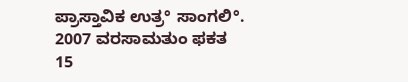ಪ್ರಾಸ್ತಾವಿಕ ಉತ್ರ° ಸಾಂಗಲಿ°. 2007 ವರಸಾಮತುಂ ಫಕತ 15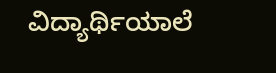ವಿದ್ಯಾರ್ಥಿಯಾಲೆ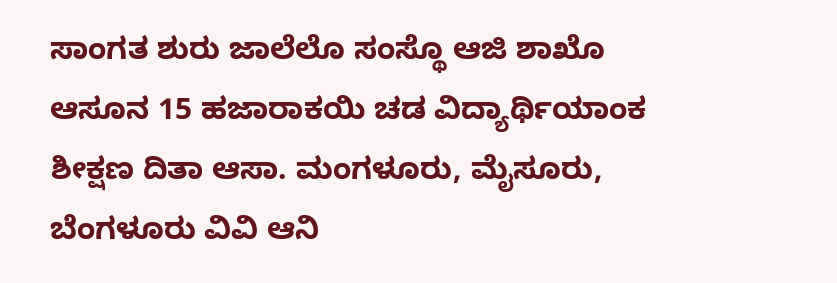ಸಾಂಗತ ಶುರು ಜಾಲೆಲೊ ಸಂಸ್ಥೊ ಆಜಿ ಶಾಖೊ ಆಸೂನ 15 ಹಜಾರಾಕಯಿ ಚಡ ವಿದ್ಯಾರ್ಥಿಯಾಂಕ ಶೀಕ್ಷಣ ದಿತಾ ಆಸಾ. ಮಂಗಳೂರು, ಮೈಸೂರು, ಬೆಂಗಳೂರು ವಿವಿ ಆನಿ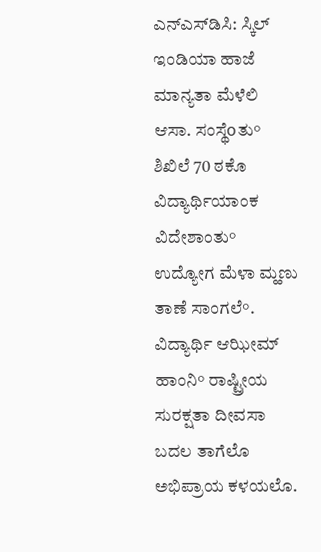ಎನ್‌ಎಸ್‌ಡಿಸಿ: ಸ್ಕಿಲ್ ಇಂಡಿಯಾ ಹಾಜೆ ಮಾನ್ಯತಾ ಮೆಳೆಲಿ ಆಸಾ. ಸಂಸ್ಥೆοತು° ಶಿಖಿಲೆ 70 ಠಕೊ ವಿದ್ಯಾರ್ಥಿಯಾಂಕ ವಿದೇಶಾಂತು° ಉದ್ಯೋಗ ಮೆಳಾ ಮ್ಹಣು ತಾಣೆ ಸಾಂಗಲೆ°. ವಿದ್ಯಾರ್ಥಿ ಆಝೀಮ್ ಹಾಂನಿ° ರಾಷ್ಟ್ರೀಯ ಸುರಕ್ಷತಾ ದೀವಸಾ ಬದಲ ತಾಗೆಲೊ ಅಭಿಪ್ರಾಯ ಕಳಯಲೊ.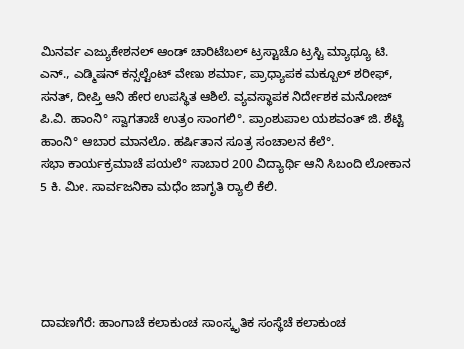ಮಿನರ್ವ ಎಜ್ಯುಕೇಶನಲ್ ಆಂಡ್ ಚಾರಿಟೆಬಲ್ ಟ್ರಸ್ಟಾಚೊ ಟ್ರಸ್ಟಿ ಮ್ಯಾಥ್ಯೂ ಟಿ. ಎನ್., ಎಡ್ಮಿಷನ್ ಕನ್ಸಲ್ಟೆಂಟ್ ವೇಣು ಶರ್ಮಾ, ಪ್ರಾಧ್ಯಾಪಕ ಮಕ್ಬೂಲ್ ಶರೀಫ್, ಸನತ್, ದೀಪ್ತಿ ಆನಿ ಹೇರ ಉಪಸ್ಥಿತ ಆಶಿಲೆ. ವ್ಯವಸ್ಥಾಪಕ ನಿರ್ದೇಶಕ ಮನೋಜ್ ಪಿ.ವಿ. ಹಾಂನಿ° ಸ್ವಾಗತಾಚೆ ಉತ್ರಂ ಸಾಂಗಲಿ°. ಪ್ರಾಂಶುಪಾಲ ಯಶವಂತ್ ಜಿ. ಶೆಟ್ಟಿ ಹಾಂನಿ° ಆಬಾರ ಮಾನಲೊ. ಹರ್ಷಿತಾನ ಸೂತ್ರ ಸಂಚಾಲನ ಕೆಲೆ°.
ಸಭಾ ಕಾರ್ಯಕ್ರಮಾಚೆ ಪಯಲೆ° ಸಾಬಾರ 200 ವಿದ್ಯಾರ್ಥಿ ಆನಿ ಸಿಬಂದಿ ಲೋಕಾನ 5 ಕಿ. ಮೀ. ಸಾರ್ವಜನಿಕಾ ಮಧೆಂ ಜಾಗೃತಿ ರ‍್ಯಾಲಿ ಕೆಲಿ.





ದಾವಣಗೆರೆ: ಹಾಂಗಾಚೆ ಕಲಾಕುಂಚ ಸಾಂಸ್ಕೃತಿಕ ಸಂಸ್ಥೆಚೆ ಕಲಾಕುಂಚ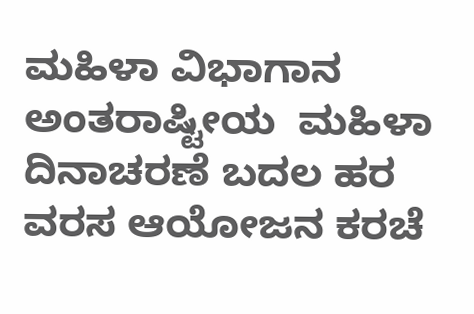ಮಹಿಳಾ ವಿಭಾಗಾನ ಅಂತರಾಷ್ಟೀಯ  ಮಹಿಳಾ ದಿನಾಚರಣೆ ಬದಲ ಹರ ವರಸ ಆಯೋಜನ ಕರಚೆ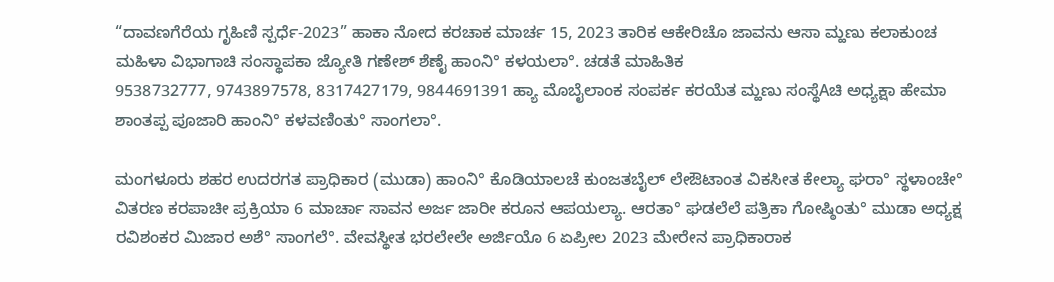“ದಾವಣಗೆರೆಯ ಗೃಹಿಣಿ ಸ್ಪರ್ಧೆ-2023” ಹಾಕಾ ನೋದ ಕರಚಾಕ ಮಾರ್ಚ 15, 2023 ತಾರಿಕ ಆಕೇರಿಚೊ ಜಾವನು ಆಸಾ ಮ್ಹಣು ಕಲಾಕುಂಚ ಮಹಿಳಾ ವಿಭಾಗಾಚಿ ಸಂಸ್ಥಾಪಕಾ ಜ್ಯೋತಿ ಗಣೇಶ್ ಶೆಣೈ ಹಾಂನಿ° ಕಳಯಲಾ°. ಚಡತೆ ಮಾಹಿತಿಕ
9538732777, 9743897578, 8317427179, 9844691391 ಹ್ಯಾ ಮೊಬೈಲಾಂಕ ಸಂಪರ್ಕ ಕರಯೆತ ಮ್ಹಣು ಸಂಸ್ಥೆAಚಿ ಅಧ್ಯಕ್ಷಾ ಹೇಮಾ ಶಾಂತಪ್ಪ ಪೂಜಾರಿ ಹಾಂನಿ° ಕಳವಣಿಂತು° ಸಾಂಗಲಾ°.

ಮಂಗಳೂರು ಶಹರ ಉದರಗತ ಪ್ರಾಧಿಕಾರ (ಮುಡಾ) ಹಾಂನಿ° ಕೊಡಿಯಾಲಚೆ ಕುಂಜತಬೈಲ್ ಲೇಔಟಾಂತ ವಿಕಸೀತ ಕೇಲ್ಯಾ ಘರಾ° ಸ್ಥಳಾಂಚೇ° ವಿತರಣ ಕರಪಾಚೀ ಪ್ರಕ್ರಿಯಾ 6 ಮಾರ್ಚಾ ಸಾವನ ಅರ್ಜ ಜಾರೀ ಕರೂನ ಆಪಯಲ್ಯಾ. ಆರತಾ° ಘಡಲೆಲೆ ಪತ್ರಿಕಾ ಗೋಷ್ಠಿಂತು° ಮುಡಾ ಅಧ್ಯಕ್ಷ ರವಿಶಂಕರ ಮಿಜಾರ ಅಶೆ° ಸಾಂಗಲೆ°. ವೇವಸ್ಥೀತ ಭರಲೇಲೇ ಅರ್ಜಿಯೊ 6 ಏಪ್ರೀಲ 2023 ಮೇರೇನ ಪ್ರಾಧಿಕಾರಾಕ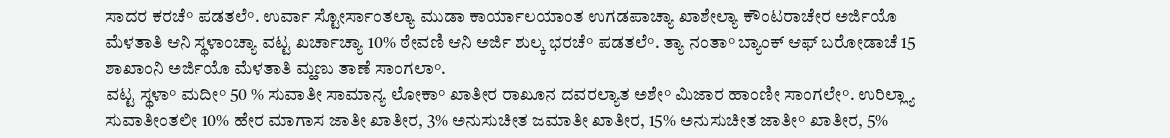ಸಾದರ ಕರಚೆ° ಪಡತಲೆ°. ಉರ್ವಾ ಸ್ಟೋರ್ಸಾಂತಲ್ಯಾ ಮುಡಾ ಕಾರ್ಯಾಲಯಾಂತ ಉಗಡಪಾಚ್ಯಾ ಖಾಶೇಲ್ಯಾ ಕೌಂಟರಾಚೇರ ಅರ್ಜಿಯೊ ಮೆಳತಾತಿ ಆನಿ ಸ್ಥಳಾಂಚ್ಯಾ ವಟ್ಟ ಖರ್ಚಾಚ್ಯಾ 10% ಠೇವಣಿ ಆನಿ ಅರ್ಜಿ ಶುಲ್ಕ ಭರಚೆ° ಪಡತಲೆ°. ತ್ಯಾ ನಂತಾ° ಬ್ಯಾಂಕ್ ಆಫ್ ಬರೋಡಾಚೆ 15 ಶಾಖಾಂನಿ ಅರ್ಜಿಯೊ ಮೆಳತಾತಿ ಮ್ಹಣು ತಾಣೆ ಸಾಂಗಲಾ°.
ವಟ್ಟ ಸ್ಥಳಾ° ಮದೀ° 50 % ಸುವಾತೀ ಸಾಮಾನ್ಯ ಲೋಕಾ° ಖಾತೀರ ರಾಖೂನ ದವರಲ್ಯಾತ ಅಶೇ° ಮಿಜಾರ ಹಾಂಣೀ ಸಾಂಗಲೇ°. ಉರಿಲ್ಲ್ಯಾ ಸುವಾತೀಂತಲೀ 10% ಹೇರ ಮಾಗಾಸ ಜಾತೀ ಖಾತೀರ, 3% ಅನುಸುಚೀತ ಜಮಾತೀ ಖಾತೀರ, 15% ಅನುಸುಚೀತ ಜಾತೀ° ಖಾತೀರ, 5%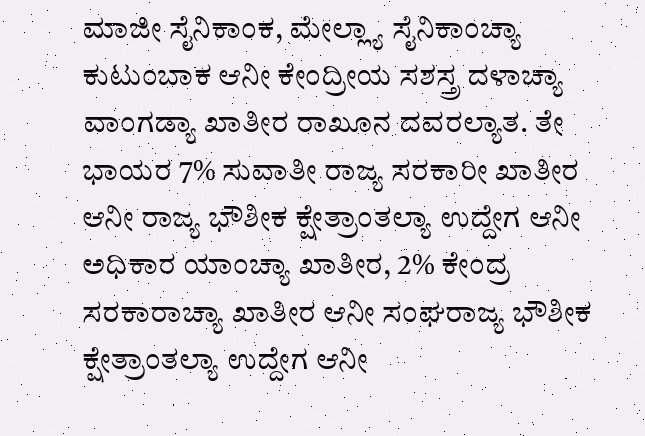ಮಾಜೀ ಸೈನಿಕಾಂಕ, ಮೇಲ್ಲ್ಯಾ ಸೈನಿಕಾಂಚ್ಯಾ ಕುಟುಂಬಾಕ ಆನೀ ಕೇಂದ್ರೀಯ ಸಶಸ್ತ್ರ ದಳಾಚ್ಯಾ ವಾಂಗಡ್ಯಾ ಖಾತೀರ ರಾಖೂನ ದವರಲ್ಯಾತ. ತೇ ಭಾಯರ 7% ಸುವಾತೀ ರಾಜ್ಯ ಸರಕಾರೀ ಖಾತೀರ ಆನೀ ರಾಜ್ಯ ಭೌಶೀಕ ಕ್ಷೇತ್ರಾಂತಲ್ಯಾ ಉದ್ದೇಗ ಆನೀ ಅಧಿಕಾರ ಯಾಂಚ್ಯಾ ಖಾತೀರ, 2% ಕೇಂದ್ರ ಸರಕಾರಾಚ್ಯಾ ಖಾತೀರ ಆನೀ ಸಂಘರಾಜ್ಯ ಭೌಶೀಕ ಕ್ಷೇತ್ರಾಂತಲ್ಯಾ ಉದ್ದೇಗ ಆನೀ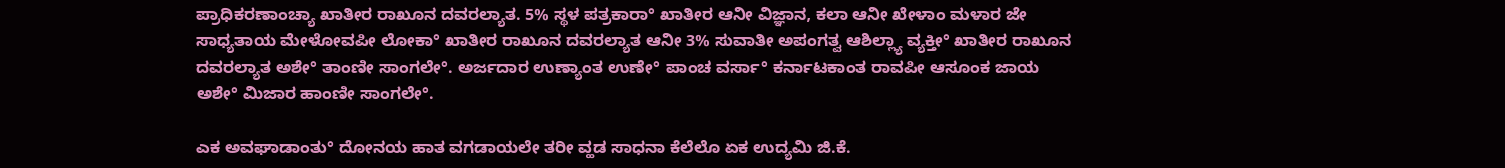ಪ್ರಾಧಿಕರಣಾಂಚ್ಯಾ ಖಾತೀರ ರಾಖೂನ ದವರಲ್ಯಾತ. 5% ಸ್ಥಳ ಪತ್ರಕಾರಾ° ಖಾತೀರ ಆನೀ ವಿಜ್ಞಾನ, ಕಲಾ ಆನೀ ಖೇಳಾಂ ಮಳಾರ ಜೇ ಸಾಧ್ಯತಾಯ ಮೇಳೋವಪೀ ಲೋಕಾ° ಖಾತೀರ ರಾಖೂನ ದವರಲ್ಯಾತ ಆನೀ 3% ಸುವಾತೀ ಅಪಂಗತ್ವ ಆಶಿಲ್ಲ್ಯಾ ವ್ಯಕ್ತೀ° ಖಾತೀರ ರಾಖೂನ ದವರಲ್ಯಾತ ಅಶೇ° ತಾಂಣೀ ಸಾಂಗಲೇ°. ಅರ್ಜದಾರ ಉಣ್ಯಾಂತ ಉಣೇ° ಪಾಂಚ ವರ್ಸಾ° ಕರ್ನಾಟಕಾಂತ ರಾವಪೀ ಆಸೂಂಕ ಜಾಯ ಅಶೇ° ಮಿಜಾರ ಹಾಂಣೀ ಸಾಂಗಲೇ°.

ಎಕ ಅವಘಾಡಾಂತು° ದೋನಯ ಹಾತ ವಗಡಾಯಲೇ ತರೀ ವ್ಹಡ ಸಾಧನಾ ಕೆಲೆಲೊ ಏಕ ಉದ್ಯಮಿ ಜಿ.ಕೆ.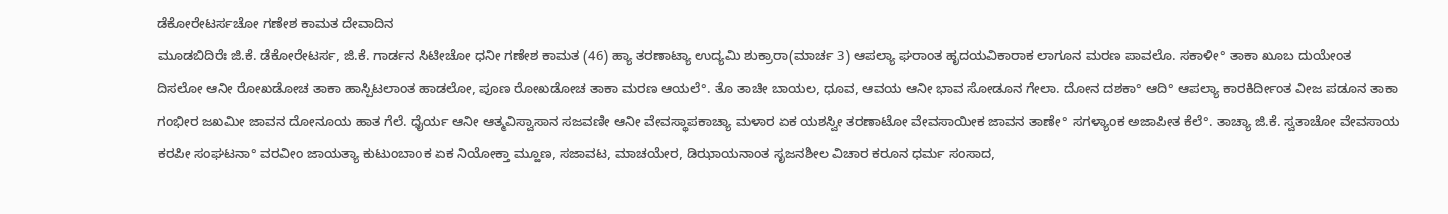ಡೆಕೋರೇಟರ್ಸಚೋ ಗಣೇಶ ಕಾಮತ ದೇವಾದಿನ
ಮೂಡಬಿದಿರೆಃ ಜಿ.ಕೆ. ಡೆಕೋರೇಟರ್ಸ, ಜಿ.ಕೆ. ಗಾರ್ಡನ ಸಿಟೀಚೋ ಧನೀ ಗಣೇಶ ಕಾಮತ (46) ಹ್ಯಾ ತರಣಾಟ್ಯಾ ಉದ್ಯಮಿ ಶುಕ್ರಾರಾ(ಮಾರ್ಚ 3) ಆಪಲ್ಯಾ ಘರಾಂತ ಹೃದಯವಿಕಾರಾಕ ಲಾಗೂನ ಮರಣ ಪಾವಲೊ. ಸಕಾಳೀ° ತಾಕಾ ಖೂಬ ದುಯೇಂತ ದಿಸಲೋ ಆನೀ ರೋಖಡೋಚ ತಾಕಾ ಹಾಸ್ಪಿಟಲಾಂತ ಹಾಡಲೋ, ಪೂಣ ರೋಖಡೋಚ ತಾಕಾ ಮರಣ ಆಯಲೆ°. ತೊ ತಾಚೀ ಬಾಯಲ, ಧೂವ, ಆವಯ ಆನೀ ಭಾವ ಸೋಡೂನ ಗೇಲಾ. ದೋನ ದಶಕಾ° ಆದಿ° ಆಪಲ್ಯಾ ಕಾರಕಿರ್ದೀಂತ ವೀಜ ಪಡೂನ ತಾಕಾ ಗಂಭೀರ ಜಖಮೀ ಜಾವನ ದೋನೂಯ ಹಾತ ಗೆಲೆ. ಧೈರ್ಯ ಆನೀ ಆತ್ಮವಿಸ್ವಾಸಾನ ಸಜವಣೀ ಆನೀ ವೇವಸ್ಥಾಪಕಾಚ್ಯಾ ಮಳಾರ ಏಕ ಯಶಸ್ವೀ ತರಣಾಟೋ ವೇವಸಾಯೀಕ ಜಾವನ ತಾಣೇ° ಸಗಳ್ಯಾಂಕ ಅಜಾಪೀತ ಕೆಲೆ°. ತಾಚ್ಯಾ ಜಿ.ಕೆ. ಸ್ವತಾಚೋ ವೇವಸಾಯ ಕರಪೀ ಸಂಘಟನಾ° ವರವೀಂ ಜಾಯತ್ಯಾ ಕುಟುಂಬಾοಕ ಏಕ ನಿಯೋಕ್ತಾ ಮ್ಹೂಣ, ಸಜಾವಟ, ಮಾಚಯೇರ, ಡಿಝಾಯನಾಂತ ಸೃಜನಶೀಲ ವಿಚಾರ ಕರೂನ ಧರ್ಮ ಸಂಸಾದ,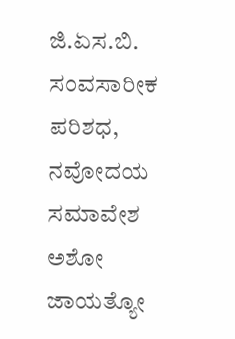ಜಿ.ಏಸ.ಬಿ. ಸಂವಸಾರೀಕ ಪರಿಶಧ, ನವೋದಯ ಸಮಾವೇಶ ಅಶೋ ಜಾಯತ್ಯೋ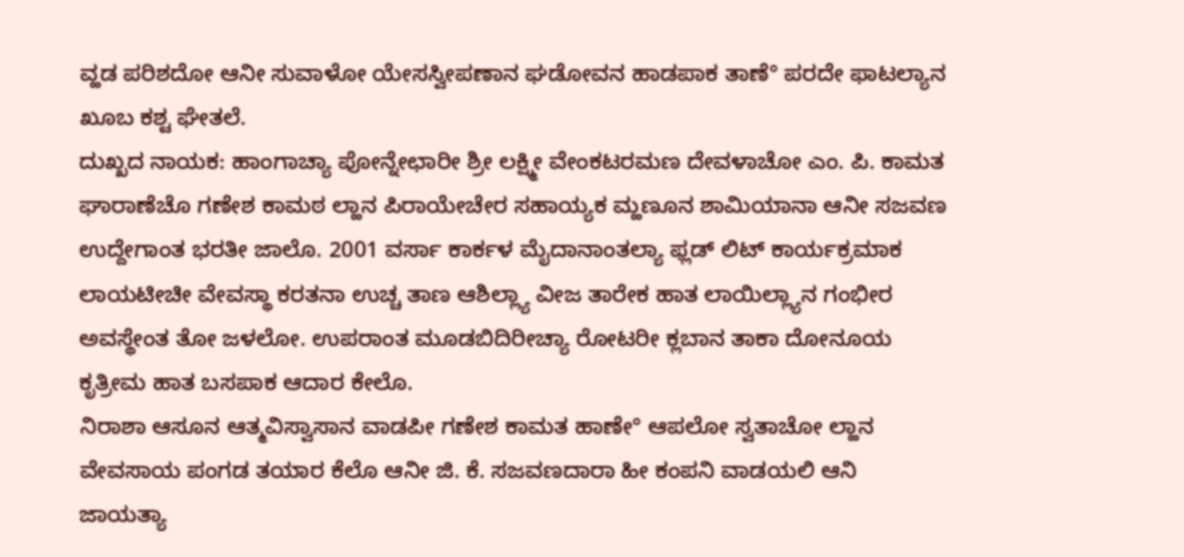ವ್ಹಡ ಪರಿಶದೋ ಆನೀ ಸುವಾಳೋ ಯೇಸಸ್ವೀಪಣಾನ ಘಡೋವನ ಹಾಡಪಾಕ ತಾಣೆ° ಪರದೇ ಫಾಟಲ್ಯಾನ ಖೂಬ ಕಶ್ಟ ಘೇತಲೆ.
ದುಖ್ಖದ ನಾಯಕ: ಹಾಂಗಾಚ್ಯಾ ಪೋನ್ನೇಛಾರೀ ಶ್ರೀ ಲಕ್ಷ್ಮೀ ವೇಂಕಟರಮಣ ದೇವಳಾಚೋ ಎಂ. ಪಿ. ಕಾಮತ ಘಾರಾಣೆಚೊ ಗಣೇಶ ಕಾಮಠ ಲ್ಹಾನ ಪಿರಾಯೇಚೇರ ಸಹಾಯ್ಯಕ ಮ್ಹಣೂನ ಶಾಮಿಯಾನಾ ಆನೀ ಸಜವಣ ಉದ್ದೇಗಾಂತ ಭರತೀ ಜಾಲೊ. 2001 ವರ್ಸಾ ಕಾರ್ಕಳ ಮೈದಾನಾಂತಲ್ಯಾ ಫ್ಲಡ್ ಲಿಟ್ ಕಾರ್ಯಕ್ರಮಾಕ ಲಾಯಟೀಚೀ ವೇವಸ್ಥಾ ಕರತನಾ ಉಚ್ಚ ತಾಣ ಆಶಿಲ್ಲ್ಯಾ ವೀಜ ತಾರೇಕ ಹಾತ ಲಾಯಿಲ್ಲ್ಯಾನ ಗಂಭೀರ ಅವಸ್ಥೇಂತ ತೋ ಜಳಲೋ. ಉಪರಾಂತ ಮೂಡಬಿದಿರೀಚ್ಯಾ ರೋಟರೀ ಕ್ಲಬಾನ ತಾಕಾ ದೋನೂಯ ಕೃತ್ರೀಮ ಹಾತ ಬಸಪಾಕ ಆದಾರ ಕೇಲೊ.
ನಿರಾಶಾ ಆಸೂನ ಆತ್ಮವಿಸ್ವಾಸಾನ ವಾಡಪೀ ಗಣೇಶ ಕಾಮತ ಹಾಣೇ° ಆಪಲೋ ಸ್ವತಾಚೋ ಲ್ಹಾನ ವೇವಸಾಯ ಪಂಗಡ ತಯಾರ ಕೆಲೊ ಆನೀ ಜಿ. ಕೆ. ಸಜವಣದಾರಾ ಹೀ ಕಂಪನಿ ವಾಡಯಲಿ ಆನಿ ಜಾಯತ್ಯಾ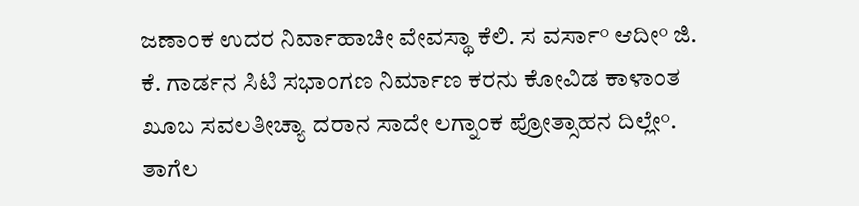ಜಣಾಂಕ ಉದರ ನಿರ್ವಾಹಾಚೀ ವೇವಸ್ಥಾ ಕೆಲಿ. ಸ ವರ್ಸಾ° ಆದೀ° ಜಿ. ಕೆ. ಗಾರ್ಡನ ಸಿಟಿ ಸಭಾಂಗಣ ನಿರ್ಮಾಣ ಕರನು ಕೋವಿಡ ಕಾಳಾಂತ ಖೂಬ ಸವಲತೀಚ್ಯಾ ದರಾನ ಸಾದೇ ಲಗ್ನಾಂಕ ಪ್ರೋತ್ಸಾಹನ ದಿಲ್ಲೇ°. ತಾಗೆಲ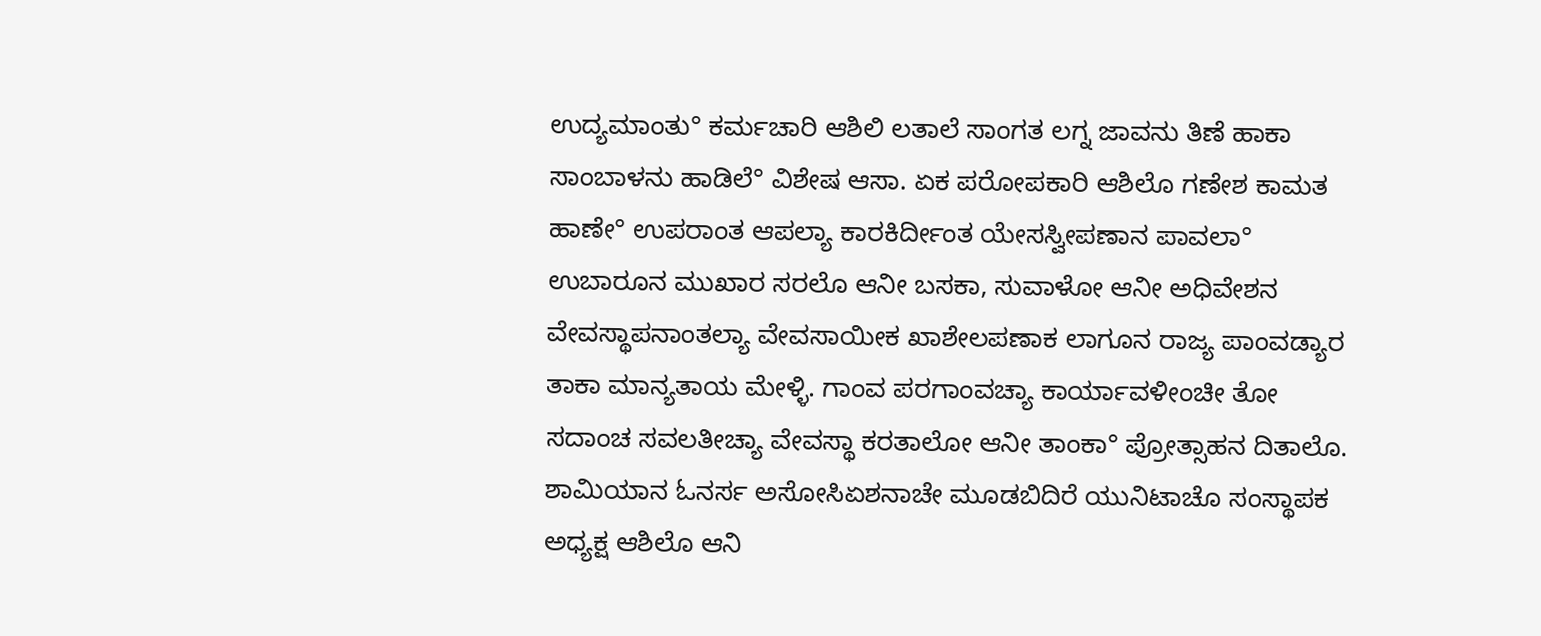ಉದ್ಯಮಾಂತು° ಕರ್ಮಚಾರಿ ಆಶಿಲಿ ಲತಾಲೆ ಸಾಂಗತ ಲಗ್ನ ಜಾವನು ತಿಣೆ ಹಾಕಾ ಸಾಂಬಾಳನು ಹಾಡಿಲೆ° ವಿಶೇಷ ಆಸಾ. ಏಕ ಪರೋಪಕಾರಿ ಆಶಿಲೊ ಗಣೇಶ ಕಾಮತ ಹಾಣೇ° ಉಪರಾಂತ ಆಪಲ್ಯಾ ಕಾರಕಿರ್ದೀಂತ ಯೇಸಸ್ವೀಪಣಾನ ಪಾವಲಾ° ಉಬಾರೂನ ಮುಖಾರ ಸರಲೊ ಆನೀ ಬಸಕಾ, ಸುವಾಳೋ ಆನೀ ಅಧಿವೇಶನ ವೇವಸ್ಥಾಪನಾಂತಲ್ಯಾ ವೇವಸಾಯೀಕ ಖಾಶೇಲಪಣಾಕ ಲಾಗೂನ ರಾಜ್ಯ ಪಾಂವಡ್ಯಾರ ತಾಕಾ ಮಾನ್ಯತಾಯ ಮೇಳ್ಳಿ. ಗಾಂವ ಪರಗಾಂವಚ್ಯಾ ಕಾರ್ಯಾವಳೀಂಚೀ ತೋ ಸದಾಂಚ ಸವಲತೀಚ್ಯಾ ವೇವಸ್ಥಾ ಕರತಾಲೋ ಆನೀ ತಾಂಕಾ° ಪ್ರೋತ್ಸಾಹನ ದಿತಾಲೊ.
ಶಾಮಿಯಾನ ಓನರ್ಸ ಅಸೋಸಿಏಶನಾಚೇ ಮೂಡಬಿದಿರೆ ಯುನಿಟಾಚೊ ಸಂಸ್ಥಾಪಕ ಅಧ್ಯಕ್ಷ ಆಶಿಲೊ ಆನಿ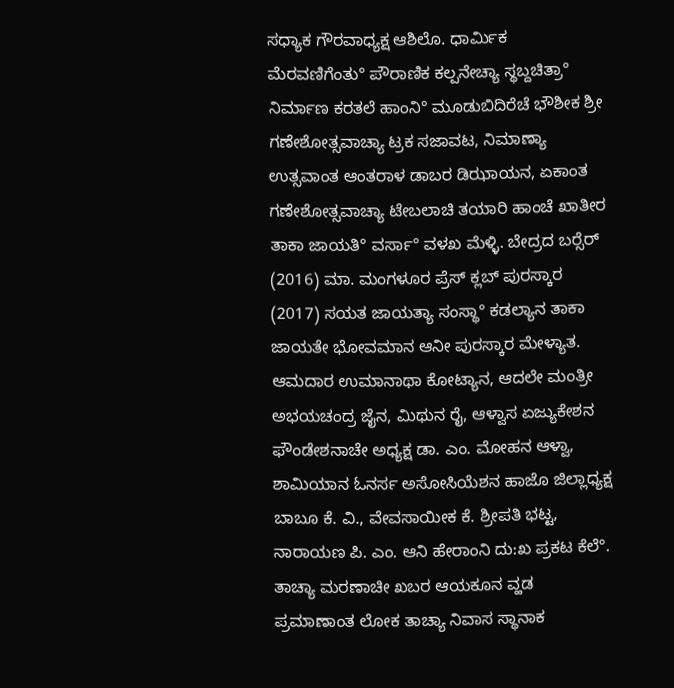ಸಧ್ಯಾಕ ಗೌರವಾಧ್ಯಕ್ಷ ಆಶಿಲೊ. ಧಾರ್ಮಿಕ ಮೆರವಣಿಗೆಂತು° ಪೌರಾಣಿಕ ಕಲ್ಪನೇಚ್ಯಾ ಸ್ಥಬ್ದಚಿತ್ರಾ° ನಿರ್ಮಾಣ ಕರತಲೆ ಹಾಂನಿ° ಮೂಡುಬಿದಿರೆಚೆ ಭೌಶೀಕ ಶ್ರೀ ಗಣೇಶೋತ್ಸವಾಚ್ಯಾ ಟ್ರಕ ಸಜಾವಟ, ನಿಮಾಣ್ಯಾ ಉತ್ಸವಾಂತ ಆಂತರಾಳ ಡಾಬರ ಡಿಝಾಯನ, ಏಕಾಂತ ಗಣೇಶೋತ್ಸವಾಚ್ಯಾ ಟೇಬಲಾಚಿ ತಯಾರಿ ಹಾಂಚೆ ಖಾತೀರ ತಾಕಾ ಜಾಯತಿ° ವರ್ಸಾ° ವಳಖ ಮೆಳ್ಳಿ. ಬೇದ್ರದ ಬರ‍್ಸೆರ್ (2016) ಮಾ. ಮಂಗಳೂರ ಪ್ರೆಸ್ ಕ್ಲಬ್ ಪುರಸ್ಕಾರ (2017) ಸಯತ ಜಾಯತ್ಯಾ ಸಂಸ್ಥಾ° ಕಡಲ್ಯಾನ ತಾಕಾ ಜಾಯತೇ ಭೋವಮಾನ ಆನೀ ಪುರಸ್ಕಾರ ಮೇಳ್ಯಾತ.
ಆಮದಾರ ಉಮಾನಾಥಾ ಕೋಟ್ಯಾನ, ಆದಲೇ ಮಂತ್ರೀ ಅಭಯಚಂದ್ರ ಜೈನ, ಮಿಥುನ ರೈ, ಆಳ್ವಾಸ ಏಜ್ಯುಕೇಶನ ಫೌಂಡೇಶನಾಚೇ ಅಧ್ಯಕ್ಷ ಡಾ. ಎಂ. ಮೋಹನ ಆಳ್ವಾ, ಶಾಮಿಯಾನ ಓನರ್ಸ ಅಸೋಸಿಯೆಶನ ಹಾಜೊ ಜಿಲ್ಲಾಧ್ಯಕ್ಷ ಬಾಬೂ ಕೆ. ವಿ., ವೇವಸಾಯೀಕ ಕೆ. ಶ್ರೀಪತಿ ಭಟ್ಟ, ನಾರಾಯಣ ಪಿ. ಎಂ. ಆನಿ ಹೇರಾಂನಿ ದು:ಖ ಪ್ರಕಟ ಕೆಲೆ°. ತಾಚ್ಯಾ ಮರಣಾಚೀ ಖಬರ ಆಯಕೂನ ವ್ಹಡ ಪ್ರಮಾಣಾಂತ ಲೋಕ ತಾಚ್ಯಾ ನಿವಾಸ ಸ್ಥಾನಾಕ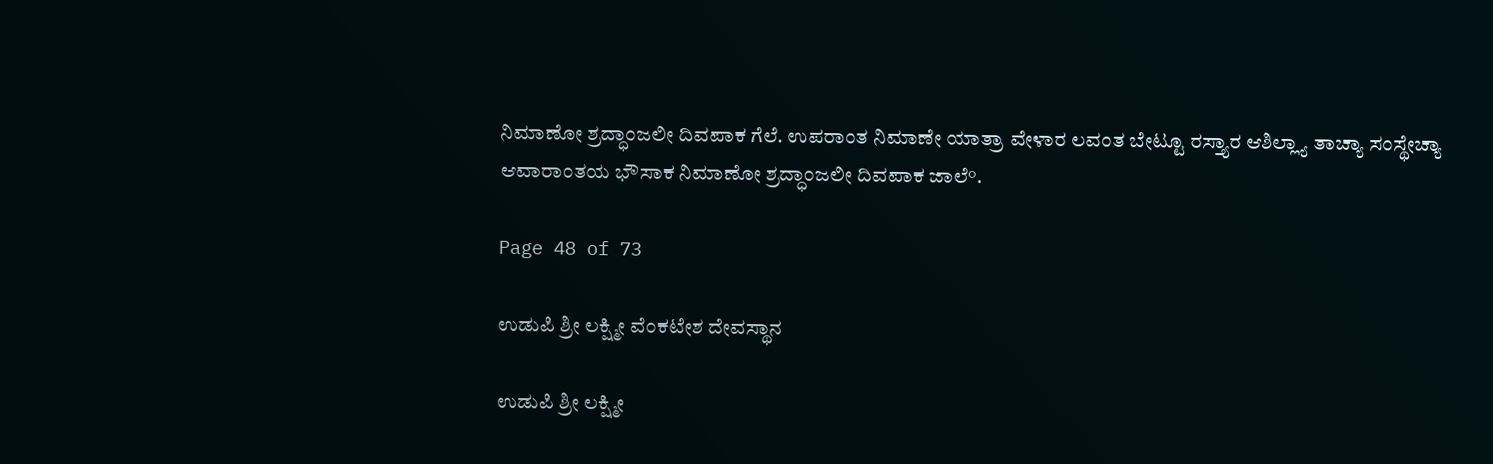ನಿಮಾಣೋ ಶ್ರದ್ಧಾಂಜಲೀ ದಿವಪಾಕ ಗೆಲೆ. ಉಪರಾಂತ ನಿಮಾಣೇ ಯಾತ್ರಾ ವೇಳಾರ ಲವಂತ ಬೇಟ್ಟೂ ರಸ್ತ್ಯಾರ ಆಶಿಲ್ಲ್ಯಾ ತಾಚ್ಯಾ ಸಂಸ್ಥೇಚ್ಯಾ ಆವಾರಾಂತಯ ಭೌಸಾಕ ನಿಮಾಣೋ ಶ್ರದ್ಧಾಂಜಲೀ ದಿವಪಾಕ ಜಾಲೆ°.

Page 48 of 73

ಉಡುಪಿ ಶ್ರೀ ಲಕ್ಷ್ಮೀ ವೆಂಕಟೇಶ ದೇವಸ್ಥಾನ

ಉಡುಪಿ ಶ್ರೀ ಲಕ್ಷ್ಮೀ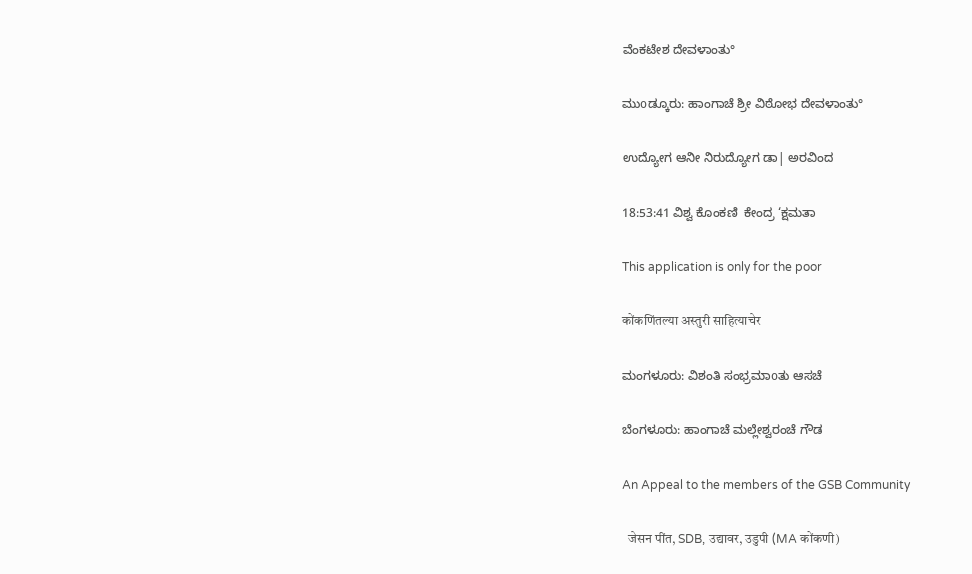ವೆಂಕಟೇಶ ದೇವಳಾಂತು°

ಮುοಡ್ಕೂರು: ಹಾಂಗಾಚೆ ಶ್ರೀ ವಿಠೋಭ ದೇವಳಾಂತು°

ಉದ್ಯೋಗ ಆನೀ ನಿರುದ್ಯೋಗ ಡಾ| ಅರವಿಂದ

18:53:41 ವಿಶ್ವ ಕೊಂಕಣಿ  ಕೇಂದ್ರ ‘ಕ್ಷಮತಾ

This application is only for the poor

कोंकणिंतल्या अस्तुरी साहित्याचेर

ಮಂಗಳೂರು: ವಿಶಂತಿ ಸಂಭ್ರಮಾοತು ಆಸಚೆ

ಬೆಂಗಳೂರು: ಹಾಂಗಾಚೆ ಮಲ್ಲೇಶ್ವರಂಚೆ ಗೌಡ

An Appeal to the members of the GSB Community

  जेसन पींत, SDB, उद्यावर, उडुपी (MA कोंकणी)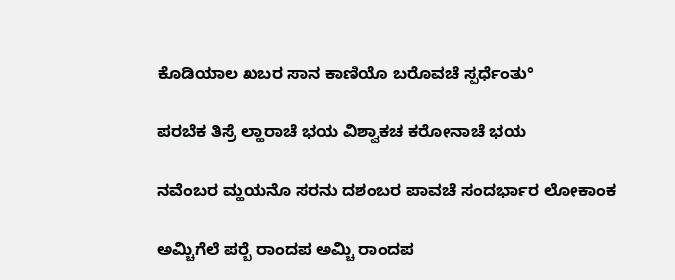ಕೊಡಿಯಾಲ ಖಬರ ಸಾನ ಕಾಣಿಯೊ ಬರೊವಚೆ ಸ್ಪರ್ಧೆಂತು°

ಪರಬೆಕ ತಿಸ್ರೆ ಲ್ಹಾರಾಚೆ ಭಯ ವಿಶ್ವಾಕಚ ಕರೋನಾಚೆ ಭಯ

ನವೆಂಬರ ಮ್ಹಯನೊ ಸರನು ದಶಂಬರ ಪಾವಚೆ ಸಂದರ್ಭಾರ ಲೋಕಾಂಕ

ಅಮ್ಚಿಗೆಲೆ ಪರ‍್ಬೆ ರಾಂದಪ ಅಮ್ಚಿ ರಾಂದಪ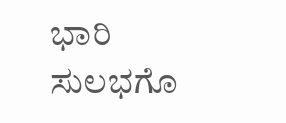ಭಾರಿ ಸುಲಭಗೊ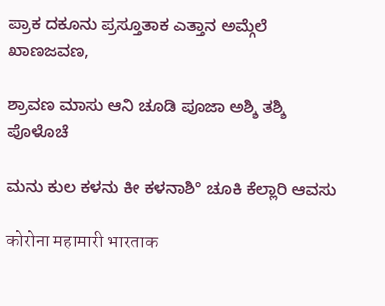ಪ್ರಾಕ ದಕೂನು ಪ್ರಸ್ತೂತಾಕ ಎತ್ತಾನ ಅಮ್ಗೆಲೆ ಖಾಣಜವಣ,

ಶ್ರಾವಣ ಮಾಸು ಆನಿ ಚೂಡಿ ಪೂಜಾ ಅಶ್ಶಿ ತಶ್ಶಿ ಪೊಳೊಚೆ

ಮನು ಕುಲ ಕಳನು ಕೀ ಕಳನಾಶಿ° ಚೂಕಿ ಕೆಲ್ಲಾರಿ ಆವಸು

कोरोना महामारी भारताक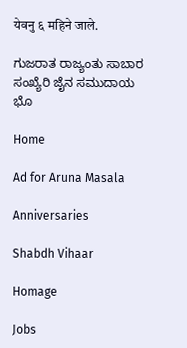येवनु ६ महिने जाले.

ಗುಜರಾತ ರಾಜ್ಯಂತು ಸಾಬಾರ ಸಂಖ್ಯೆರಿ ಜೈನ ಸಮುದಾಯ ಭೊ

Home

Ad for Aruna Masala

Anniversaries

Shabdh Vihaar

Homage

Jobs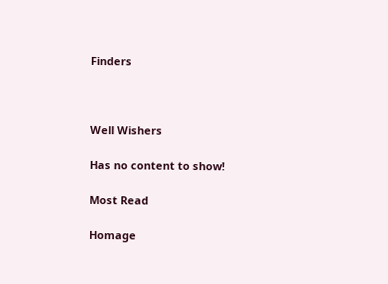Finders



Well Wishers

Has no content to show!

Most Read

Homage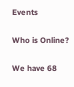Events

Who is Online?

We have 68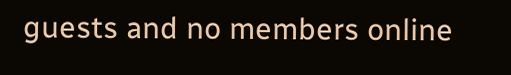guests and no members online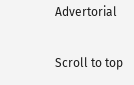Advertorial

Scroll to top